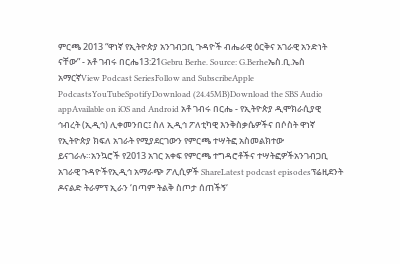ምርጫ 2013 “ዋነኛ የኢትዮጵያ አንገብጋቢ ጉዳዮች ብሔራዊ ዕርቅና አገራዊ አንድነት ናቸው” - አቶ ገብሩ በርሔ13:21Gebru Berhe. Source: G.Berheኤስ.ቢ.ኤስ አማርኛView Podcast SeriesFollow and SubscribeApple PodcastsYouTubeSpotifyDownload (24.45MB)Download the SBS Audio appAvailable on iOS and Android አቶ ገብሩ በርሔ - የኢትዮጵያ ዲሞክራሲያዊ ኅብረት (ኢዲኅ) ሊቀመንበር፤ ስለ ኢዲኅ ፖለቲካዊ እንቅስቃሴዎችና በሶስት ዋነኛ የኢትዮጵያ ክፍለ አገራት የሚያደርገውን የምርጫ ተሣትፎ አስመልክተው ይናገራሉ።አንኳሮች የ2013 አገር አቀፍ የምርጫ ተግዳሮቶችና ተሣትፎዎችአንገብጋቢ አገራዊ ጉዳዮችየኢዲኅ አማራጭ ፖሊሲዎች ShareLatest podcast episodesፕሬዚደንት ዶናልድ ትራምፕ ኢራን ‘በጣም ትልቅ ስጦታ ሰጠችኝ‘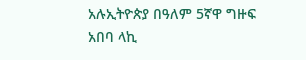አሉኢትዮጵያ በዓለም 5ኛዋ ግዙፍ አበባ ላኪ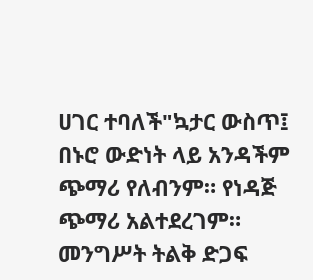ሀገር ተባለች"ኳታር ውስጥ፤ በኑሮ ውድነት ላይ አንዳችም ጭማሪ የለብንም። የነዳጅ ጭማሪ አልተደረገም። መንግሥት ትልቅ ድጋፍ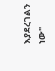እያደረገልን ነው"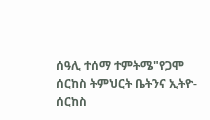ሰዓሊ ተሰማ ተምትሜ"የጋሞ ሰርከስ ትምህርት ቤትንና ኢትዮ-ሰርከስ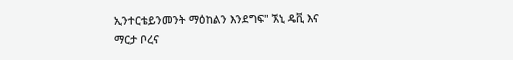ኢንተርቴይንመንት ማዕከልን እንደግፍ" ኧኒ ዴቪ እና ማርታ ቦረና